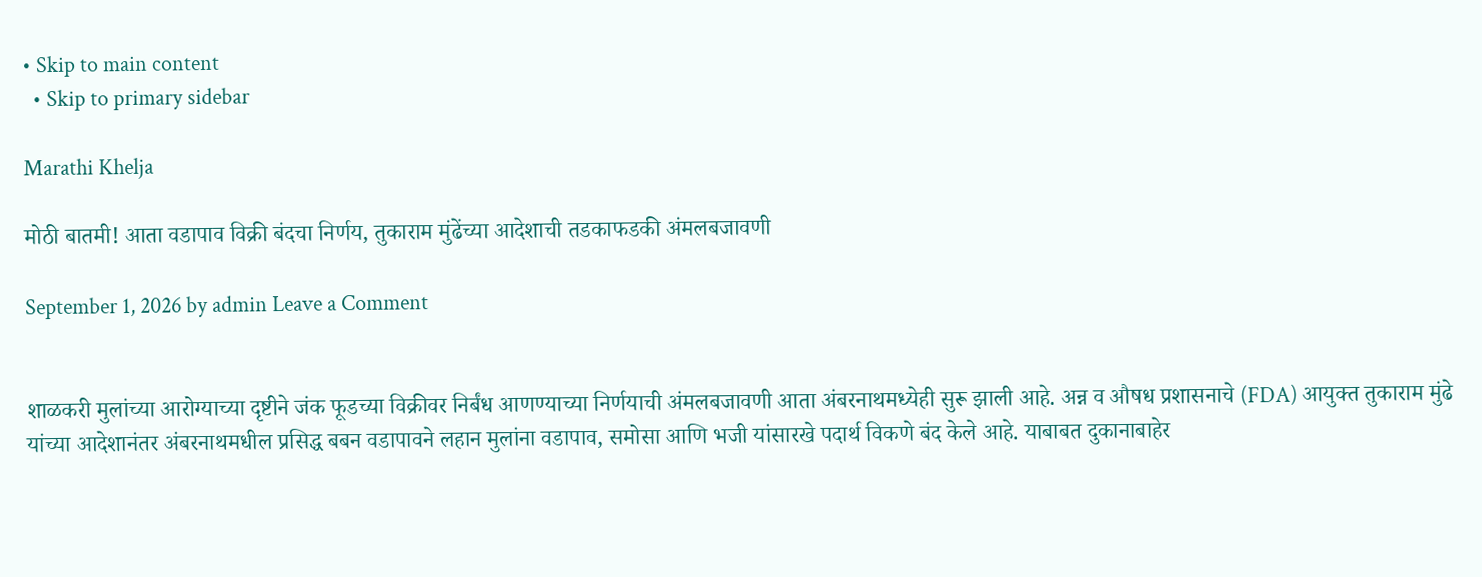• Skip to main content
  • Skip to primary sidebar

Marathi Khelja

मोठी बातमी! आता वडापाव विक्री बंदचा निर्णय, तुकाराम मुंढेंच्या आदेशाची तडकाफडकी अंमलबजावणी

September 1, 2026 by admin Leave a Comment


शाळकरी मुलांच्या आरोग्याच्या दृष्टीने जंक फूडच्या विक्रीवर निर्बंध आणण्याच्या निर्णयाची अंमलबजावणी आता अंबरनाथमध्येही सुरू झाली आहे. अन्न व औषध प्रशासनाचे (FDA) आयुक्त तुकाराम मुंढे यांच्या आदेशानंतर अंबरनाथमधील प्रसिद्ध बबन वडापावने लहान मुलांना वडापाव, समोसा आणि भजी यांसारखे पदार्थ विकणे बंद केले आहे. याबाबत दुकानाबाहेर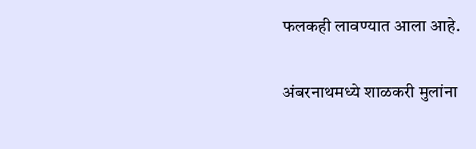फलकही लावण्यात आला आहे.

अंबरनाथमध्ये शाळकरी मुलांना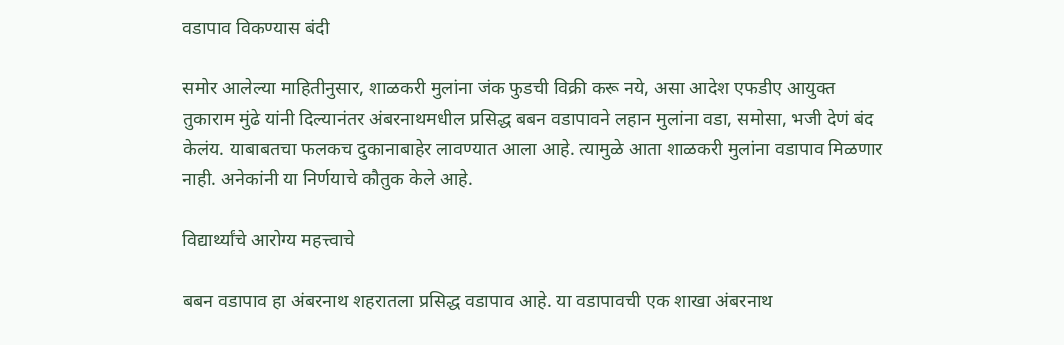वडापाव विकण्यास बंदी

समोर आलेल्या माहितीनुसार, शाळकरी मुलांना जंक फुडची विक्री करू नये, असा आदेश एफडीए आयुक्त तुकाराम मुंढे यांनी दिल्यानंतर अंबरनाथमधील प्रसिद्ध बबन वडापावने लहान मुलांना वडा, समोसा, भजी देणं बंद केलंय. याबाबतचा फलकच दुकानाबाहेर लावण्यात आला आहे. त्यामुळे आता शाळकरी मुलांना वडापाव मिळणार नाही. अनेकांनी या निर्णयाचे कौतुक केले आहे.

विद्यार्थ्यांचे आरोग्य महत्त्वाचे

बबन वडापाव हा अंबरनाथ शहरातला प्रसिद्ध वडापाव आहे. या वडापावची एक शाखा अंबरनाथ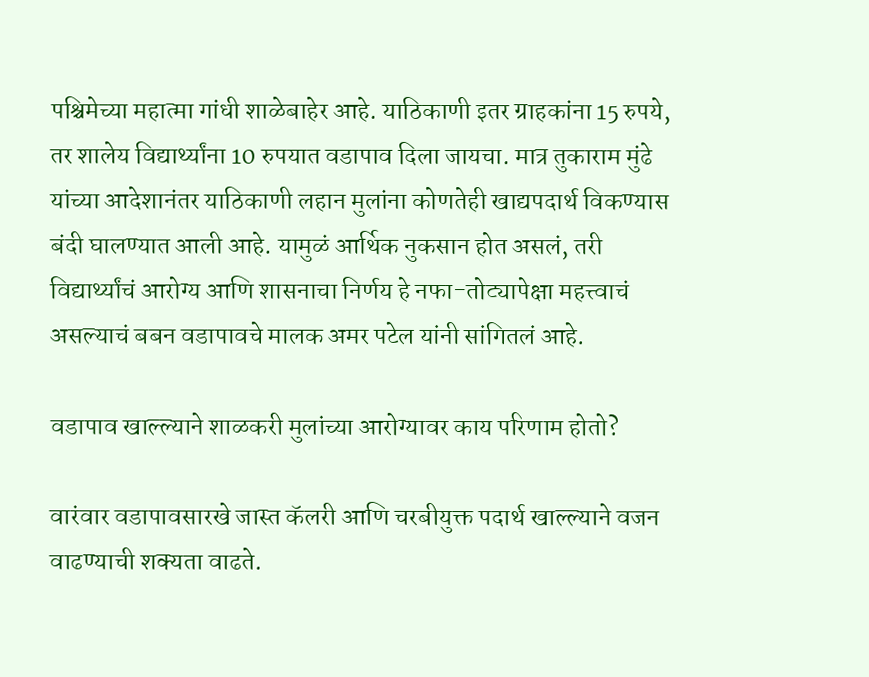पश्चिमेच्या महात्मा गांधी शाळेबाहेर आहे. याठिकाणी इतर ग्राहकांना 15 रुपये, तर शालेय विद्यार्थ्यांना 10 रुपयात वडापाव दिला जायचा. मात्र तुकाराम मुंढे यांच्या आदेशानंतर याठिकाणी लहान मुलांना कोणतेही खाद्यपदार्थ विकण्यास बंदी घालण्यात आली आहे. यामुळं आर्थिक नुकसान होत असलं, तरी विद्यार्थ्यांचं आरोग्य आणि शासनाचा निर्णय हे नफा-तोट्यापेक्षा महत्त्वाचं असल्याचं बबन वडापावचे मालक अमर पटेल यांनी सांगितलं आहे.

वडापाव खाल्ल्याने शाळकरी मुलांच्या आरोग्यावर काय परिणाम होतो?

वारंवार वडापावसारखे जास्त कॅलरी आणि चरबीयुक्त पदार्थ खाल्ल्याने वजन वाढण्याची शक्यता वाढते.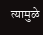त्यामुळे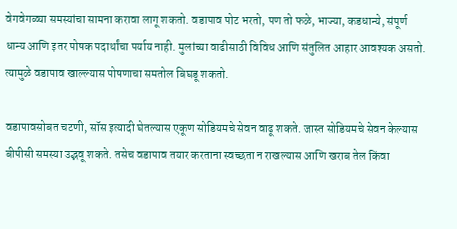वेगवेगळ्या समस्यांचा सामना करावा लागू शकतो. वडापाव पोट भरतो, पण तो फळे, भाज्या, कडधान्ये, संपूर्ण धान्य आणि इतर पोषक पदार्थांचा पर्याय नाही. मुलांच्या वाढीसाठी विविध आणि संतुलित आहार आवश्यक असतो. त्यामुळे वडापाव खाल्ल्यास पोषणाचा समतोल बिघडू शकतो.

वडापावसोबत चटणी, सॉस इत्यादी घेतल्यास एकूण सोडियमचे सेवन वाढू शकते. जास्त सोडियमचे सेवन केल्यास बीपीसी समस्या उद्भवू शकते. तसेच वडापाव तयार करताना स्वच्छता न राखल्यास आणि खराब तेल किंवा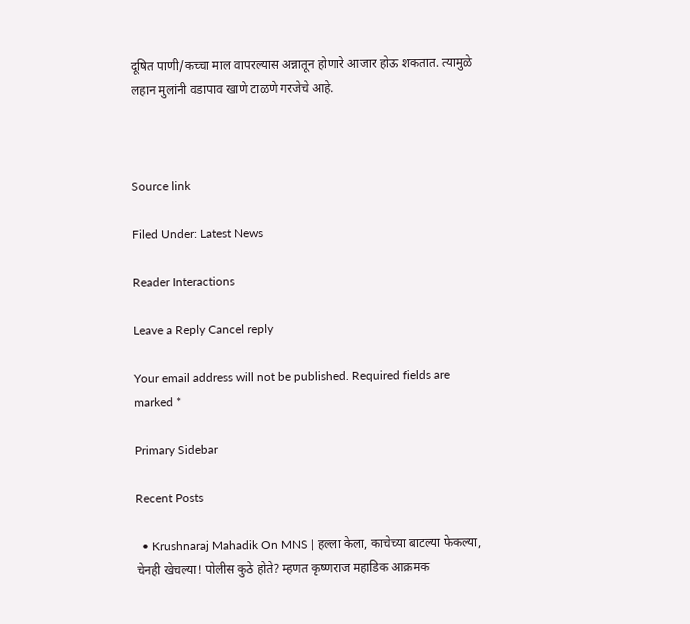दूषित पाणी/कच्चा माल वापरल्यास अन्नातून होणारे आजार होऊ शकतात. त्यामुळे लहान मुलांनी वडापाव खाणे टाळणे गरजेचे आहे.



Source link

Filed Under: Latest News

Reader Interactions

Leave a Reply Cancel reply

Your email address will not be published. Required fields are marked *

Primary Sidebar

Recent Posts

  • Krushnaraj Mahadik On MNS | हल्ला केला, काचेच्या बाटल्या फेकल्या, चेनही खेचल्या! पोलीस कुठे होते? म्हणत कृष्णराज महाडिक आक्रमक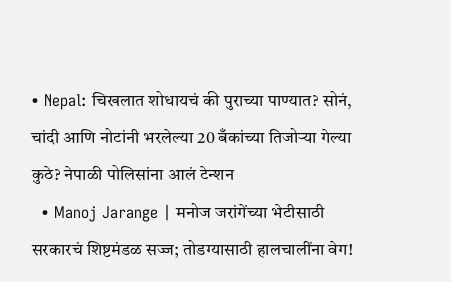• Nepal: चिखलात शोधायचं की पुराच्या पाण्यात? सोनं, चांदी आणि नोटांनी भरलेल्या 20 बँकांच्या तिजोऱ्या गेल्या कुठे? नेपाळी पोलिसांना आलं टेन्शन
  • Manoj Jarange | मनोज जरांगेंच्या भेटीसाठी सरकारचं शिष्टमंडळ सज्ज; तोडग्यासाठी हालचालींना वेग!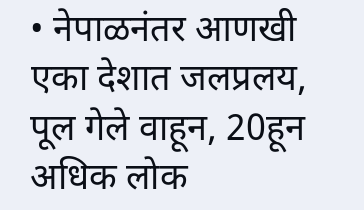• नेपाळनंतर आणखी एका देशात जलप्रलय, पूल गेले वाहून, 20हून अधिक लोक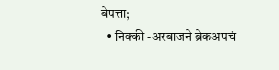बेपत्ता;
  • निक्की -अरबाजने ब्रेकअपचं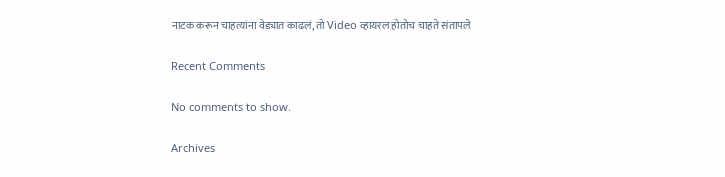नाटक करून चाहत्यांना वेड्यात काढलं, तो Video व्हायरल होतोच चाहते संतापले

Recent Comments

No comments to show.

Archives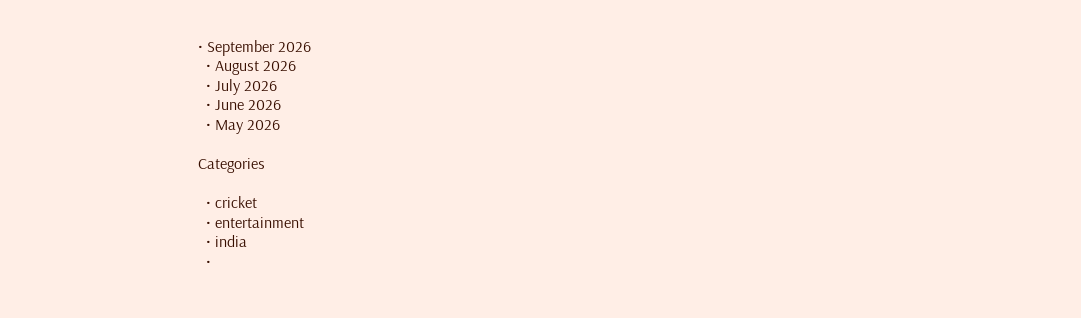• September 2026
  • August 2026
  • July 2026
  • June 2026
  • May 2026

Categories

  • cricket
  • entertainment
  • india
  •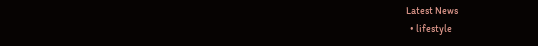Latest News
  • lifestyle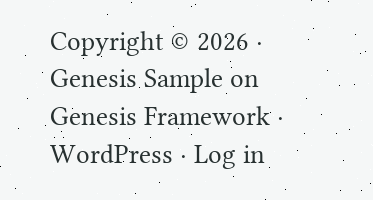Copyright © 2026 · Genesis Sample on Genesis Framework · WordPress · Log in